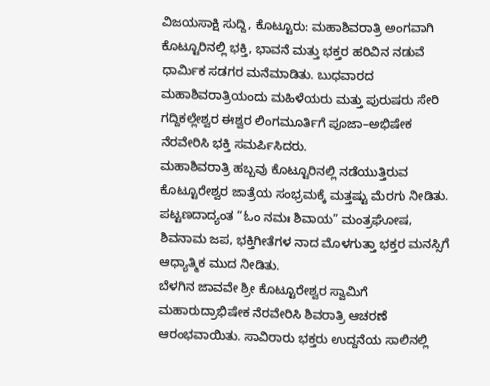ವಿಜಯಸಾಕ್ಷಿ ಸುದ್ದಿ, ಕೊಟ್ಟೂರು: ಮಹಾಶಿವರಾತ್ರಿ ಅಂಗವಾಗಿ ಕೊಟ್ಟೂರಿನಲ್ಲಿ ಭಕ್ತಿ, ಭಾವನೆ ಮತ್ತು ಭಕ್ತರ ಹರಿವಿನ ನಡುವೆ ಧಾರ್ಮಿಕ ಸಡಗರ ಮನೆಮಾಡಿತು. ಬುಧವಾರದ ಮಹಾಶಿವರಾತ್ರಿಯಂದು ಮಹಿಳೆಯರು ಮತ್ತು ಪುರುಷರು ಸೇರಿ ಗದ್ದಿಕಲ್ಲೇಶ್ವರ ಈಶ್ವರ ಲಿಂಗಮೂರ್ತಿಗೆ ಪೂಜಾ–ಅಭಿಷೇಕ ನೆರವೇರಿಸಿ ಭಕ್ತಿ ಸಮರ್ಪಿಸಿದರು.
ಮಹಾಶಿವರಾತ್ರಿ ಹಬ್ಬವು ಕೊಟ್ಟೂರಿನಲ್ಲಿ ನಡೆಯುತ್ತಿರುವ ಕೊಟ್ಟೂರೇಶ್ವರ ಜಾತ್ರೆಯ ಸಂಭ್ರಮಕ್ಕೆ ಮತ್ತಷ್ಟು ಮೆರಗು ನೀಡಿತು. ಪಟ್ಟಣದಾದ್ಯಂತ “ಓಂ ನಮಃ ಶಿವಾಯ” ಮಂತ್ರಘೋಷ, ಶಿವನಾಮ ಜಪ, ಭಕ್ತಿಗೀತೆಗಳ ನಾದ ಮೊಳಗುತ್ತಾ ಭಕ್ತರ ಮನಸ್ಸಿಗೆ ಆಧ್ಯಾತ್ಮಿಕ ಮುದ ನೀಡಿತು.
ಬೆಳಗಿನ ಜಾವವೇ ಶ್ರೀ ಕೊಟ್ಟೂರೇಶ್ವರ ಸ್ವಾಮಿಗೆ ಮಹಾರುದ್ರಾಭಿಷೇಕ ನೆರವೇರಿಸಿ ಶಿವರಾತ್ರಿ ಆಚರಣೆ ಆರಂಭವಾಯಿತು. ಸಾವಿರಾರು ಭಕ್ತರು ಉದ್ದನೆಯ ಸಾಲಿನಲ್ಲಿ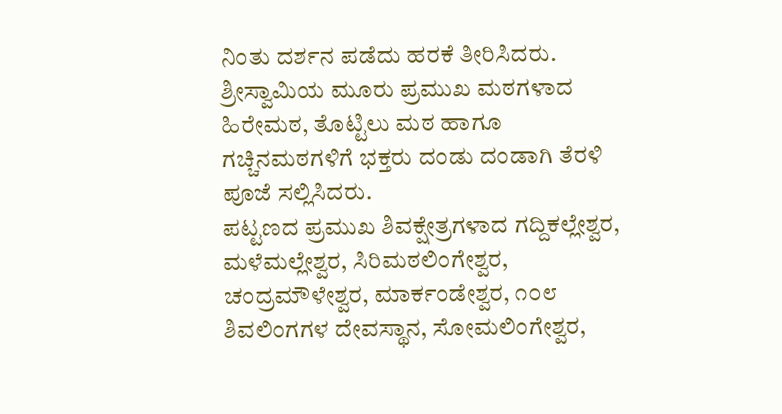ನಿಂತು ದರ್ಶನ ಪಡೆದು ಹರಕೆ ತೀರಿಸಿದರು. ಶ್ರೀಸ್ವಾಮಿಯ ಮೂರು ಪ್ರಮುಖ ಮಠಗಳಾದ ಹಿರೇಮಠ, ತೊಟ್ಟಿಲು ಮಠ ಹಾಗೂ ಗಚ್ಚಿನಮಠಗಳಿಗೆ ಭಕ್ತರು ದಂಡು ದಂಡಾಗಿ ತೆರಳಿ ಪೂಜೆ ಸಲ್ಲಿಸಿದರು.
ಪಟ್ಟಣದ ಪ್ರಮುಖ ಶಿವಕ್ಷೇತ್ರಗಳಾದ ಗದ್ದಿಕಲ್ಲೇಶ್ವರ, ಮಳೆಮಲ್ಲೇಶ್ವರ, ಸಿರಿಮಠಲಿಂಗೇಶ್ವರ, ಚಂದ್ರಮೌಳೇಶ್ವರ, ಮಾರ್ಕಂಡೇಶ್ವರ, ೧೦೮ ಶಿವಲಿಂಗಗಳ ದೇವಸ್ಥಾನ, ಸೋಮಲಿಂಗೇಶ್ವರ,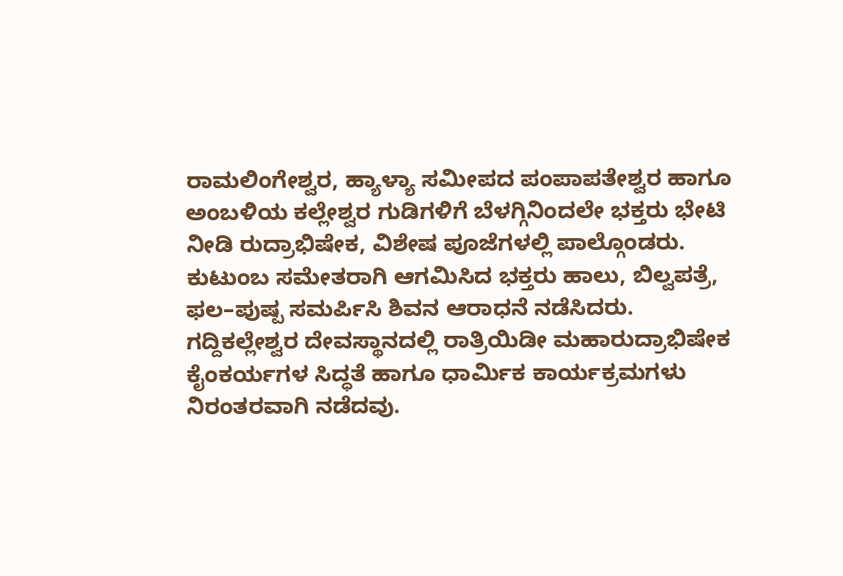ರಾಮಲಿಂಗೇಶ್ವರ, ಹ್ಯಾಳ್ಯಾ ಸಮೀಪದ ಪಂಪಾಪತೇಶ್ವರ ಹಾಗೂ ಅಂಬಳಿಯ ಕಲ್ಲೇಶ್ವರ ಗುಡಿಗಳಿಗೆ ಬೆಳಗ್ಗಿನಿಂದಲೇ ಭಕ್ತರು ಭೇಟಿ ನೀಡಿ ರುದ್ರಾಭಿಷೇಕ, ವಿಶೇಷ ಪೂಜೆಗಳಲ್ಲಿ ಪಾಲ್ಗೊಂಡರು. ಕುಟುಂಬ ಸಮೇತರಾಗಿ ಆಗಮಿಸಿದ ಭಕ್ತರು ಹಾಲು, ಬಿಲ್ವಪತ್ರೆ, ಫಲ–ಪುಷ್ಪ ಸಮರ್ಪಿಸಿ ಶಿವನ ಆರಾಧನೆ ನಡೆಸಿದರು.
ಗದ್ದಿಕಲ್ಲೇಶ್ವರ ದೇವಸ್ಥಾನದಲ್ಲಿ ರಾತ್ರಿಯಿಡೀ ಮಹಾರುದ್ರಾಭಿಷೇಕ ಕೈಂಕರ್ಯಗಳ ಸಿದ್ಧತೆ ಹಾಗೂ ಧಾರ್ಮಿಕ ಕಾರ್ಯಕ್ರಮಗಳು ನಿರಂತರವಾಗಿ ನಡೆದವು.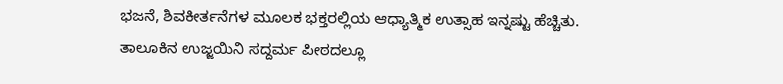ಭಜನೆ, ಶಿವಕೀರ್ತನೆಗಳ ಮೂಲಕ ಭಕ್ತರಲ್ಲಿಯ ಆಧ್ಯಾತ್ಮಿಕ ಉತ್ಸಾಹ ಇನ್ನಷ್ಟು ಹೆಚ್ಚಿತು.
ತಾಲೂಕಿನ ಉಜ್ಜಯಿನಿ ಸದ್ದರ್ಮ ಪೀಠದಲ್ಲೂ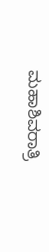ಮಹಾಶಿವರಾತ್ರಿ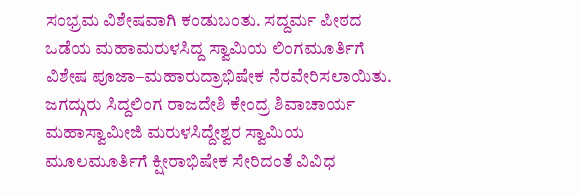ಸಂಭ್ರಮ ವಿಶೇಷವಾಗಿ ಕಂಡುಬಂತು. ಸದ್ದರ್ಮ ಪೀಠದ ಒಡೆಯ ಮಹಾಮರುಳಸಿದ್ದ ಸ್ವಾಮಿಯ ಲಿಂಗಮೂರ್ತಿಗೆ ವಿಶೇಷ ಪೂಜಾ–ಮಹಾರುದ್ರಾಭಿಷೇಕ ನೆರವೇರಿಸಲಾಯಿತು. ಜಗದ್ಗುರು ಸಿದ್ದಲಿಂಗ ರಾಜದೇಶಿ ಕೇಂದ್ರ ಶಿವಾಚಾರ್ಯ ಮಹಾಸ್ವಾಮೀಜಿ ಮರುಳಸಿದ್ದೇಶ್ವರ ಸ್ವಾಮಿಯ ಮೂಲಮೂರ್ತಿಗೆ ಕ್ಷೀರಾಭಿಷೇಕ ಸೇರಿದಂತೆ ವಿವಿಧ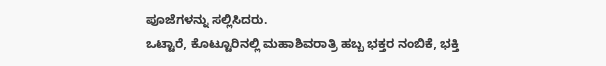ಪೂಜೆಗಳನ್ನು ಸಲ್ಲಿಸಿದರು.
ಒಟ್ಟಾರೆ, ಕೊಟ್ಟೂರಿನಲ್ಲಿ ಮಹಾಶಿವರಾತ್ರಿ ಹಬ್ಬ ಭಕ್ತರ ನಂಬಿಕೆ, ಭಕ್ತಿ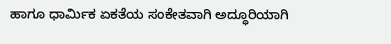ಹಾಗೂ ಧಾರ್ಮಿಕ ಏಕತೆಯ ಸಂಕೇತವಾಗಿ ಅದ್ಧೂರಿಯಾಗಿ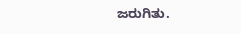ಜರುಗಿತು.